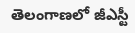తెలంగాణలో జీఎస్టీ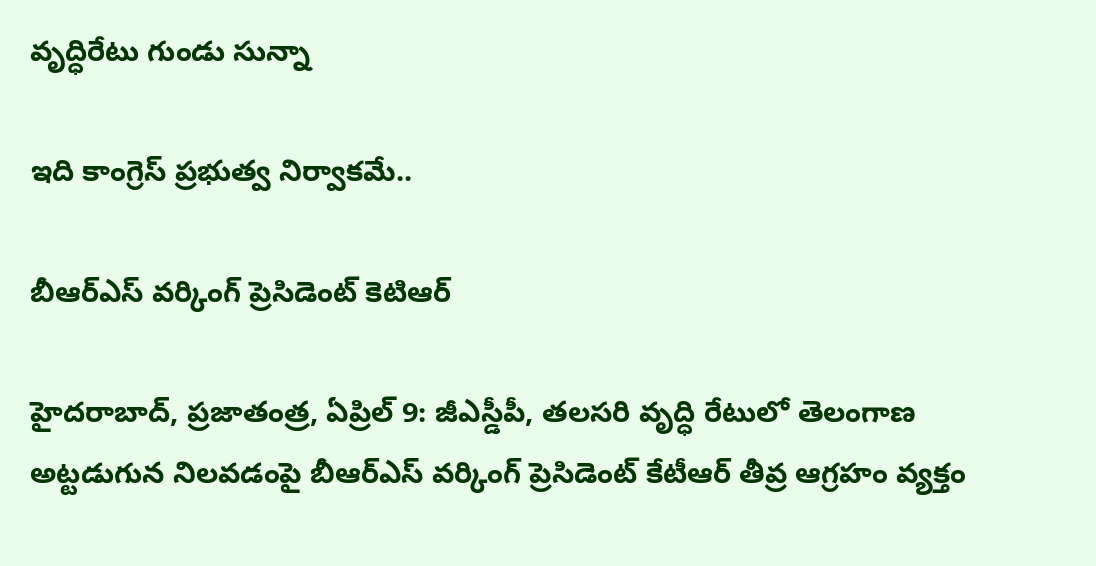వృద్ధిరేటు గుండు సున్నా

ఇది కాంగ్రెస్‌ ప్రభుత్వ ‌నిర్వాకమే..

బీఆర్‌ఎస్‌ ‌వర్కింగ్‌ ‌ప్రెసిడెంట్‌ ‌కెటిఆర్‌

హైదరాబాద్‌, ప్రజాతంత్ర, ఏప్రిల్‌ 9: జీఎస్డీపీ, తలసరి వృద్ధి రేటులో తెలంగాణ అట్టడుగున నిలవడంపై బీఆర్‌ఎస్‌ ‌వర్కింగ్‌ ‌ప్రెసిడెంట్‌ ‌కేటీఆర్‌ ‌తీవ్ర ఆగ్రహం వ్యక్తం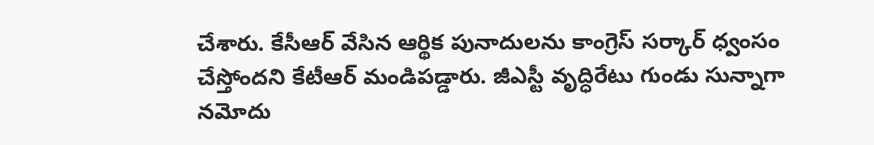చేశారు. కేసీఆర్‌ ‌వేసిన ఆర్థిక పునాదులను కాంగ్రెస్‌ ‌సర్కార్‌ ‌ధ్వంసం చేస్తోందని కేటీఆర్‌ ‌మండిపడ్డారు. జీఎస్టీ వృద్ధిరేటు గుండు సున్నాగా నమోదు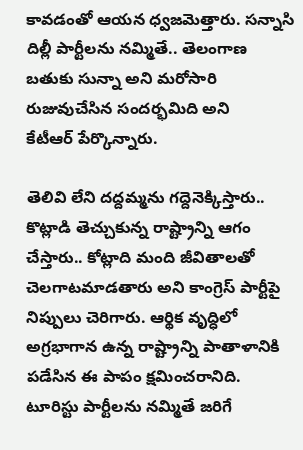కావడంతో ఆయన ధ్వజమెత్తారు. సన్నాసి దిల్లీ పార్టీలను నమ్మితే.. తెలంగాణ బతుకు సున్నా అని మరోసారి రుజువుచేసిన సందర్భమిది అని కేటీఆర్‌ ‌పేర్కొన్నారు.

తెలివి లేని దద్దమ్మను గద్దెనెక్కిస్తారు.. కొట్లాడి తెచ్చుకున్న రాష్ట్రాన్ని ఆగం చేస్తారు.. కోట్లాది మంది జీవితాలతో చెలగాటమాడతారు అని కాంగ్రెస్‌ ‌పార్టీపై నిప్పులు చెరిగారు. ఆర్థిక వృద్ధిలో అగ్రభాగాన ఉన్న రాష్ట్రాన్ని పాతాళానికి పడేసిన ఈ పాపం క్షమించరానిది. టూరిస్టు పార్టీలను నమ్మితే జరిగే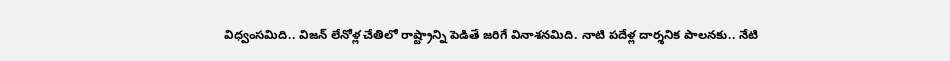విధ్వంసమిది.. విజన్‌ ‌లేనోళ్ల చేతిలో రాష్ట్రాన్ని పెడితే జరిగే వినాశనమిది. నాటి పదేళ్ల దార్శనిక పాలనకు.. నేటి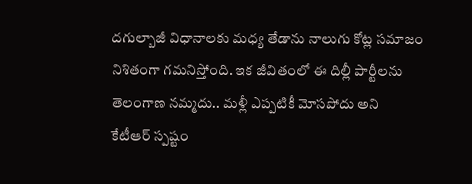దగుల్బాజీ విధానాలకు మధ్య తేడాను నాలుగు కోట్ల సమాజం నిశితంగా గమనిస్తోంది. ఇక జీవితంలో ఈ దిల్లీ పార్టీలను తెలంగాణ నమ్మదు.. మళ్లీ ఎప్పటికీ మోసపోదు అని కేటీఆర్‌ ‌స్పష్టం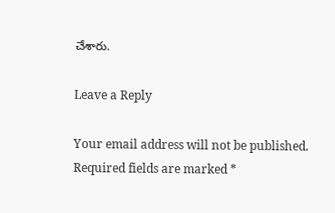చేశారు.

Leave a Reply

Your email address will not be published. Required fields are marked *